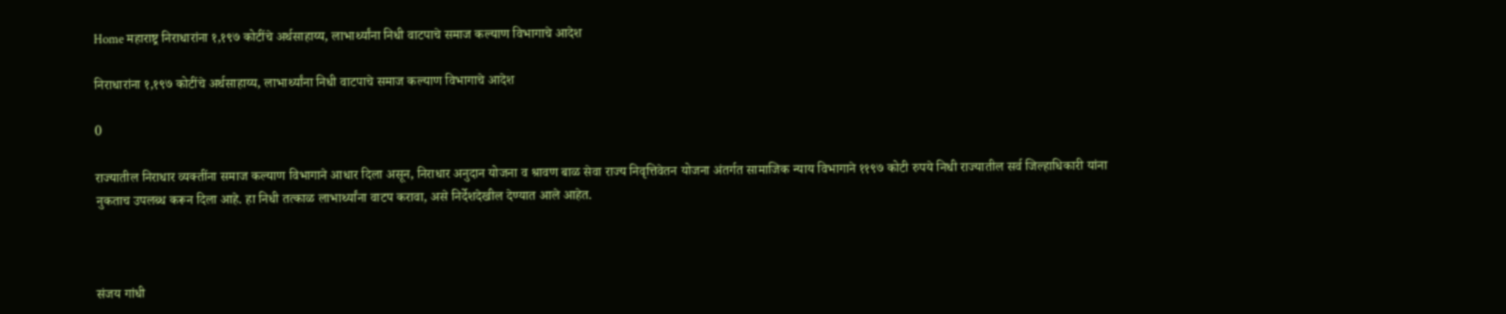Home महाराष्ट्र निराधारांना १,१९७ कोटींचे अर्थसाहाय्य, लाभार्थ्यांना निधी वाटपाचे समाज कल्याण विभागाचे आदेश

निराधारांना १,१९७ कोटींचे अर्थसाहाय्य, लाभार्थ्यांना निधी वाटपाचे समाज कल्याण विभागाचे आदेश

0

राज्यातील निराधार व्यक्तींना समाज कल्याण विभागाने आधार दिला असून, निराधार अनुदान योजना व श्रावण बाळ सेवा राज्य निवृत्तिवेतन योजना अंतर्गत सामाजिक न्याय विभागाने ११९७ कोटी रुपये निधी राज्यातील सर्व जिल्हाधिकारी यांना नुकताच उपलब्ध करून दिला आहे. हा निधी तत्काळ लाभार्थ्यांना वाटप करावा, असे निर्देशदेखील देण्यात आले आहेत.



संजय गांधी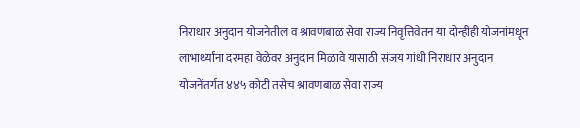निराधार अनुदान योजनेतील व श्रावणबाळ सेवा राज्य निवृत्तिवेतन या दोन्हीही योजनांमधून लाभार्थ्यांना दरमहा वेळेवर अनुदान मिळावे यासाठी संजय गांधी निराधार अनुदान योजनेंतर्गत ४४५ कोटी तसेच श्रावणबाळ सेवा राज्य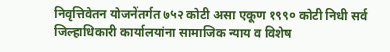निवृत्तिवेतन योजनेंतर्गत ७५२ कोटी असा एकूण १९९० कोटी निधी सर्व जिल्हाधिकारी कार्यालयांना सामाजिक न्याय व विशेष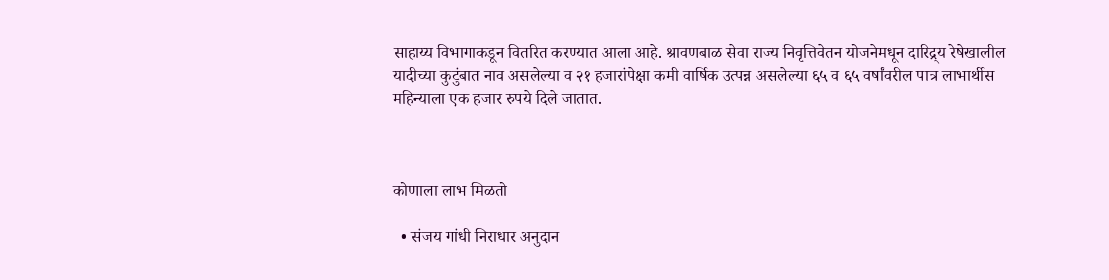साहाय्य विभागाकडून वितरित करण्यात आला आहे. श्रावणबाळ सेवा राज्य निवृत्तिवेतन योजनेमधून दारिद्र्य रेषेखालील यादीच्या कुटुंबात नाव असलेल्या व २१ हजारांपेक्षा कमी वार्षिक उत्पन्न असलेल्या ६५ व ६५ वर्षांवरील पात्र लाभार्थीस महिन्याला एक हजार रुपये दिले जातात.



कोणाला लाभ मिळतो

  • संजय गांधी निराधार अनुदान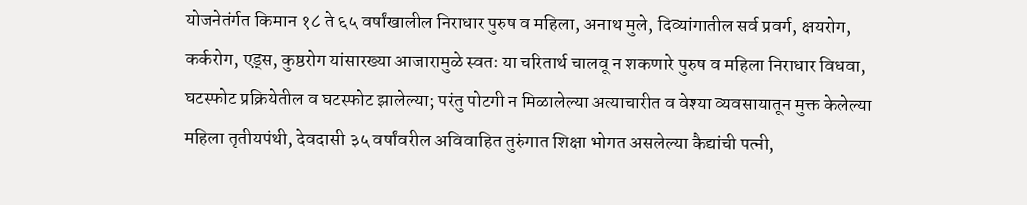योजनेतंर्गत किमान १८ ते ६५ वर्षांखालील निराधार पुरुष व महिला, अनाथ मुले, दिव्यांगातील सर्व प्रवर्ग, क्षयरोग, कर्करोग, एड्स, कुष्ठरोग यांसारख्या आजारामुळे स्वतः या चरितार्थ चालवू न शकणारे पुरुष व महिला निराधार विधवा, घटस्फोट प्रक्रियेतील व घटस्फोट झालेल्या; परंतु पोटगी न मिळालेल्या अत्याचारीत व वेश्या व्यवसायातून मुक्त केलेल्या महिला तृतीयपंथी, देवदासी ३५ वर्षांवरील अविवाहित तुरुंगात शिक्षा भोगत असलेल्या कैद्यांची पत्नी,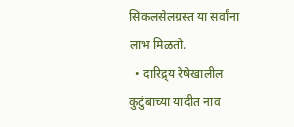सिकलसेलग्रस्त या सर्वांना लाभ मिळतो.
  • दारिद्र्य रेषेखालील कुटुंबाच्या यादीत नाव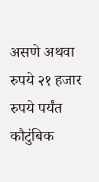असणे अथवा रुपये २१ हजार रुपये पर्यंत कौटुंबिक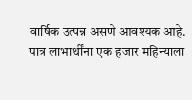वार्षिक उत्पन्न असणे आवश्यक आहे. पात्र लाभार्थींना एक हजार महिन्याला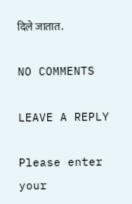दिले जातात.

NO COMMENTS

LEAVE A REPLY

Please enter your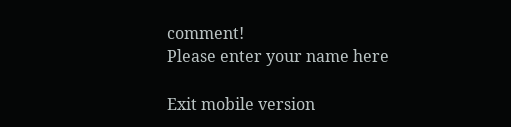comment!
Please enter your name here

Exit mobile version